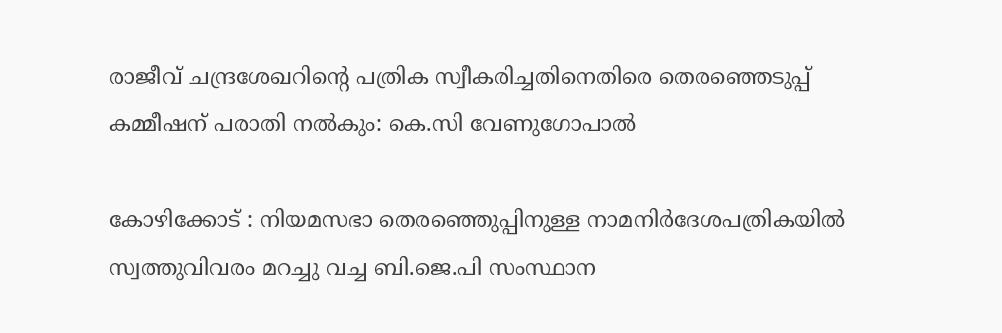രാജീവ് ചന്ദ്രശേഖറിൻ്റെ പത്രിക സ്വീകരിച്ചതിനെതിരെ തെരഞ്ഞെടുപ്പ് കമ്മീഷന് പരാതി നൽകും: കെ.സി വേണുഗോപാൽ

കോഴിക്കോട് : നിയമസഭാ തെരഞ്ഞെുപ്പിനുള്ള നാമനിര്‍ദേശപത്രികയില്‍ സ്വത്തുവിവരം മറച്ചു വച്ച ബി.ജെ.പി സംസ്ഥാന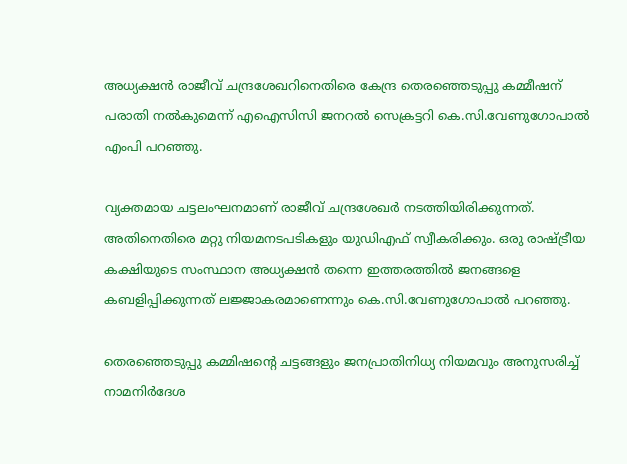അധ്യക്ഷന്‍ രാജീവ് ചന്ദ്രശേഖറിനെതിരെ കേന്ദ്ര തെരഞ്ഞെടുപ്പു കമ്മീഷന് പരാതി നല്‍കുമെന്ന് എഐസിസി ജനറല്‍ സെക്രട്ടറി കെ.സി.വേണുഗോപാല്‍ എംപി പറഞ്ഞു.

വ്യക്തമായ ചട്ടലംഘനമാണ് രാജീവ് ചന്ദ്രശേഖര്‍ നടത്തിയിരിക്കുന്നത്. അതിനെതിരെ മറ്റു നിയമനടപടികളും യുഡിഎഫ് സ്വീകരിക്കും. ഒരു രാഷ്ട്രീയ കക്ഷിയുടെ സംസ്ഥാന അധ്യക്ഷന്‍ തന്നെ ഇത്തരത്തില്‍ ജനങ്ങളെ കബളിപ്പിക്കുന്നത് ലജ്ജാകരമാണെന്നും കെ.സി.വേണുഗോപാല്‍ പറഞ്ഞു.

തെരഞ്ഞെടുപ്പു കമ്മിഷന്റെ ചട്ടങ്ങളും ജനപ്രാതിനിധ്യ നിയമവും അനുസരിച്ച് നാമനിര്‍ദേശ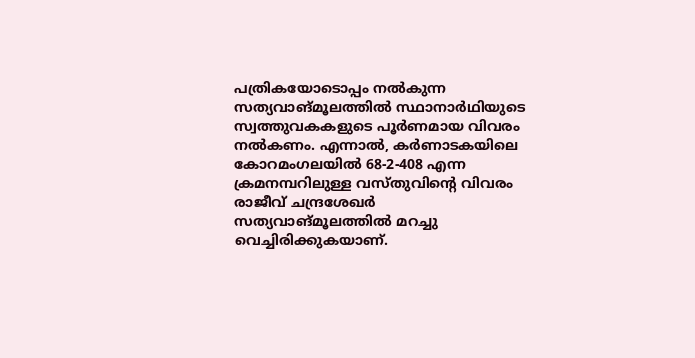പത്രികയോടൊപ്പം നല്‍കുന്ന സത്യവാങ്മൂലത്തില്‍ സ്ഥാനാര്‍ഥിയുടെ സ്വത്തുവകകളുടെ പൂര്‍ണമായ വിവരം നല്‍കണം. എന്നാല്‍, കര്‍ണാടകയിലെ കോറമംഗലയില്‍ 68-2-408 എന്ന ക്രമനമ്പറിലുള്ള വസ്തുവിന്റെ വിവരം രാജീവ് ചന്ദ്രശേഖര്‍ സത്യവാങ്മൂലത്തില്‍ മറച്ചു വെച്ചിരിക്കുകയാണ്.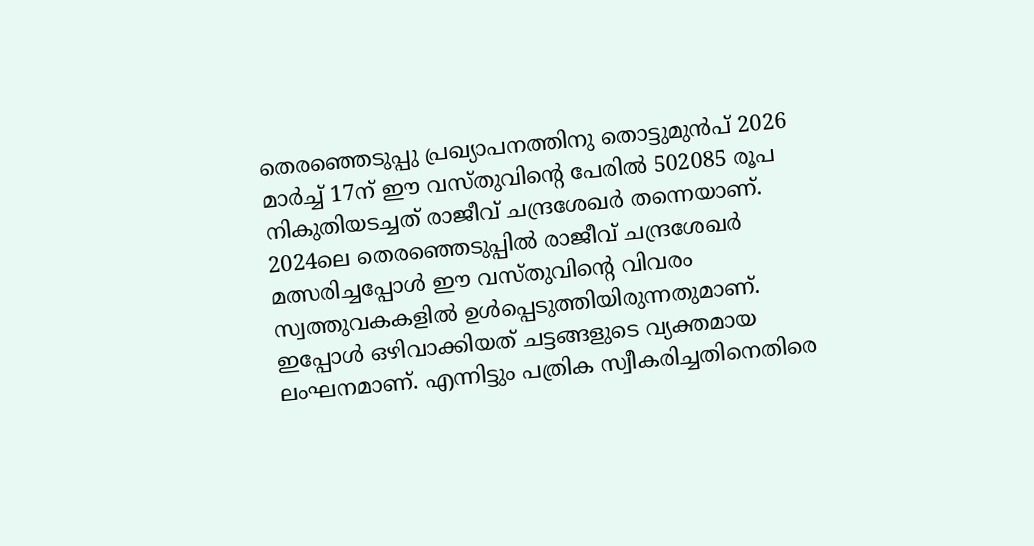തെരഞ്ഞെടുപ്പു പ്രഖ്യാപനത്തിനു തൊട്ടുമുന്‍പ് 2026 മാര്‍ച്ച് 17ന് ഈ വസ്തുവിന്റെ പേരില്‍ 502085 രൂപ നികുതിയടച്ചത് രാജീവ് ചന്ദ്രശേഖര്‍ തന്നെയാണ്. 2024ലെ തെരഞ്ഞെടുപ്പില്‍ രാജീവ് ചന്ദ്രശേഖര്‍ മത്സരിച്ചപ്പോള്‍ ഈ വസ്തുവിന്റെ വിവരം സ്വത്തുവകകളില്‍ ഉള്‍പ്പെടുത്തിയിരുന്നതുമാണ്. ഇപ്പോള്‍ ഒഴിവാക്കിയത് ചട്ടങ്ങളുടെ വ്യക്തമായ ലംഘനമാണ്. എന്നിട്ടും പത്രിക സ്വീകരിച്ചതിനെതിരെ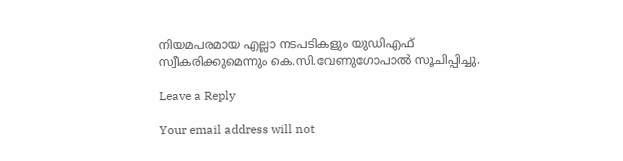നിയമപരമായ എല്ലാ നടപടികളും യുഡിഎഫ് സ്വീകരിക്കുമെന്നും കെ.സി.വേണുഗോപാല്‍ സൂചിപ്പിച്ചു.

Leave a Reply

Your email address will not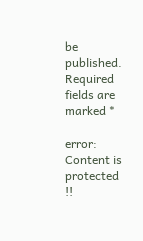be published. Required fields are marked *

error: Content is protected !!